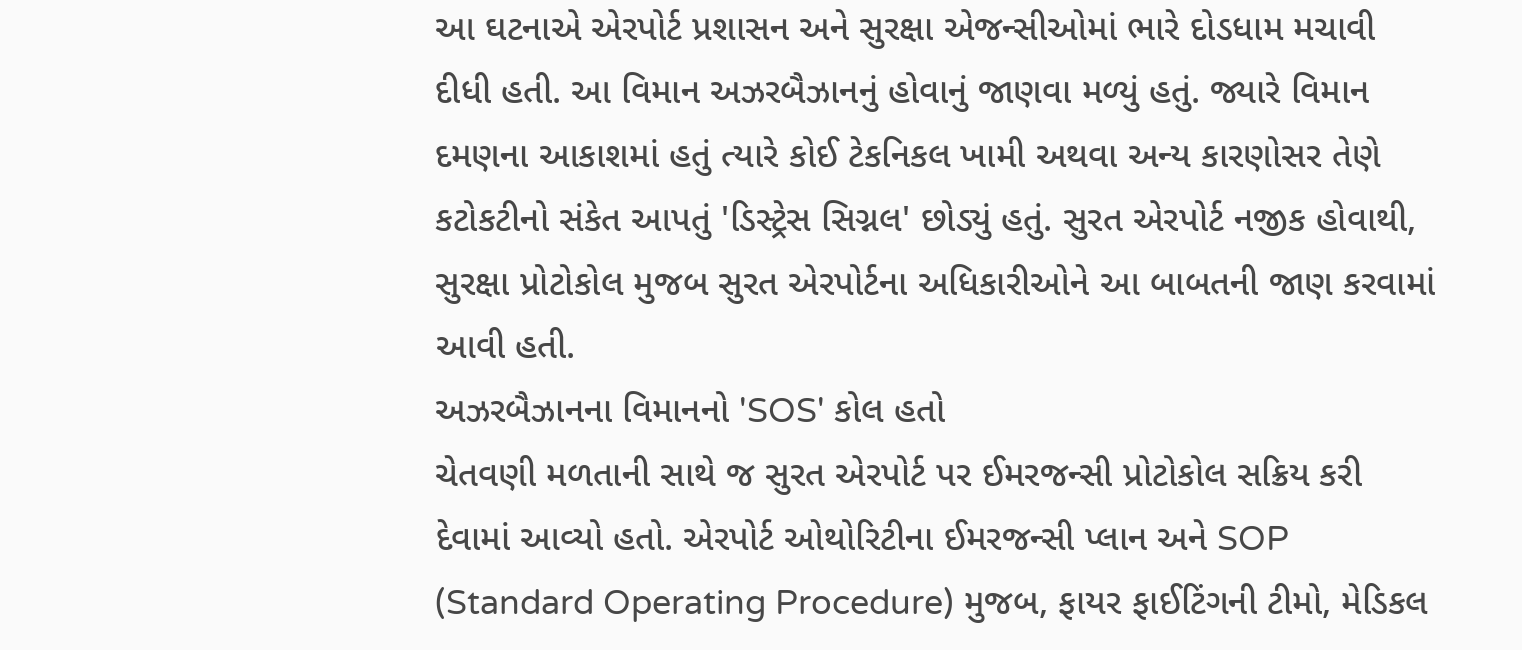આ ઘટનાએ એરપોર્ટ પ્રશાસન અને સુરક્ષા એજન્સીઓમાં ભારે દોડધામ મચાવી દીધી હતી. આ વિમાન અઝરબૈઝાનનું હોવાનું જાણવા મળ્યું હતું. જ્યારે વિમાન દમણના આકાશમાં હતું ત્યારે કોઈ ટેકનિકલ ખામી અથવા અન્ય કારણોસર તેણે કટોકટીનો સંકેત આપતું 'ડિસ્ટ્રેસ સિગ્નલ' છોડ્યું હતું. સુરત એરપોર્ટ નજીક હોવાથી, સુરક્ષા પ્રોટોકોલ મુજબ સુરત એરપોર્ટના અધિકારીઓને આ બાબતની જાણ કરવામાં આવી હતી.
અઝરબૈઝાનના વિમાનનો 'SOS' કોલ હતો
ચેતવણી મળતાની સાથે જ સુરત એરપોર્ટ પર ઈમરજન્સી પ્રોટોકોલ સક્રિય કરી દેવામાં આવ્યો હતો. એરપોર્ટ ઓથોરિટીના ઈમરજન્સી પ્લાન અને SOP (Standard Operating Procedure) મુજબ, ફાયર ફાઈટિંગની ટીમો, મેડિકલ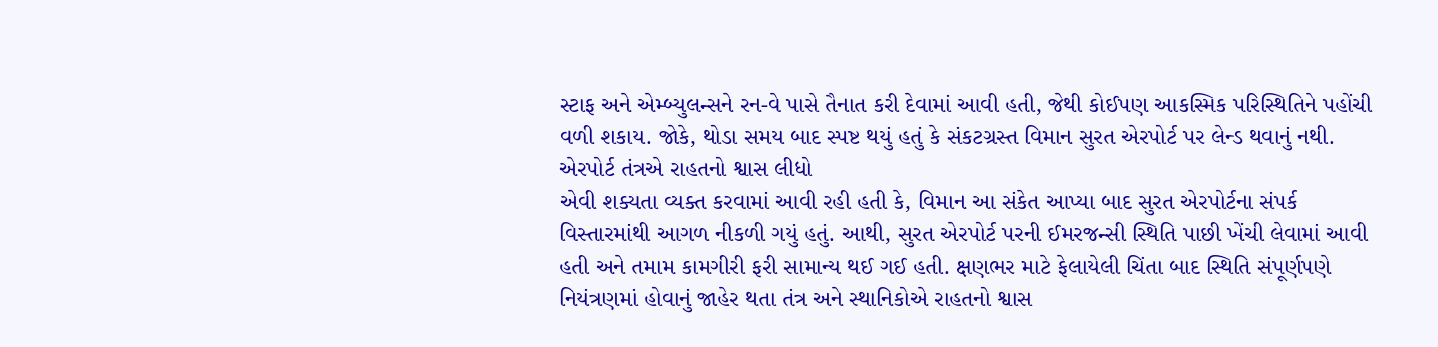સ્ટાફ અને એમ્બ્યુલન્સને રન-વે પાસે તૈનાત કરી દેવામાં આવી હતી, જેથી કોઈપણ આકસ્મિક પરિસ્થિતિને પહોંચી વળી શકાય. જોકે, થોડા સમય બાદ સ્પષ્ટ થયું હતું કે સંકટગ્રસ્ત વિમાન સુરત એરપોર્ટ પર લેન્ડ થવાનું નથી.
એરપોર્ટ તંત્રએ રાહતનો શ્વાસ લીધો
એવી શક્યતા વ્યક્ત કરવામાં આવી રહી હતી કે, વિમાન આ સંકેત આપ્યા બાદ સુરત એરપોર્ટના સંપર્ક વિસ્તારમાંથી આગળ નીકળી ગયું હતું. આથી, સુરત એરપોર્ટ પરની ઈમરજન્સી સ્થિતિ પાછી ખેંચી લેવામાં આવી હતી અને તમામ કામગીરી ફરી સામાન્ય થઈ ગઈ હતી. ક્ષણભર માટે ફેલાયેલી ચિંતા બાદ સ્થિતિ સંપૂર્ણપણે નિયંત્રણમાં હોવાનું જાહેર થતા તંત્ર અને સ્થાનિકોએ રાહતનો શ્વાસ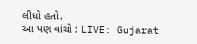લીધો હતો.
આ પણ વાંચો : LIVE: Gujarat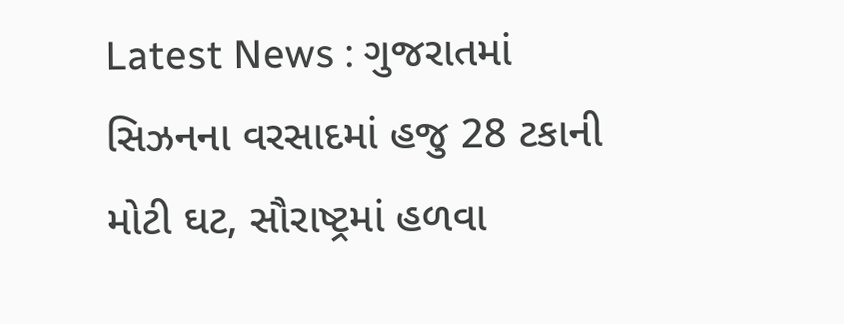Latest News : ગુજરાતમાં સિઝનના વરસાદમાં હજુ 28 ટકાની મોટી ઘટ, સૌરાષ્ટ્રમાં હળવા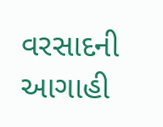વરસાદની આગાહી